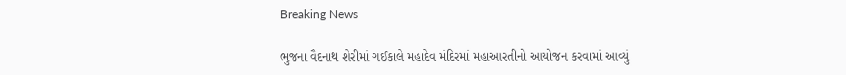Breaking News

ભુજના વૈદનાથ શેરીમાં ગઈકાલે મહાદેવ મંદિરમાં મહાઆરતીનો આયોજન કરવામાં આવ્યું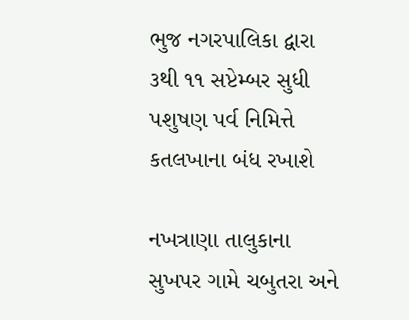ભુજ નગરપાલિકા દ્વારા ૩થી ૧૧ સપ્ટેમ્બર સુધી પશુષણ પર્વ નિમિત્તે કતલખાના બંધ રખાશે

નખત્રાણા તાલુકાના સુખપર ગામે ચબુતરા અને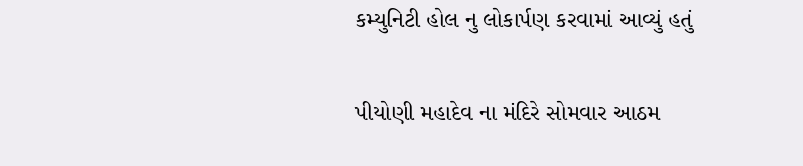કમ્યુનિટી હોલ નુ લોકાર્પણ કરવામાં આવ્યું હતું

પીયોણી મહાદેવ ના મંદિરે સોમવાર આઠમ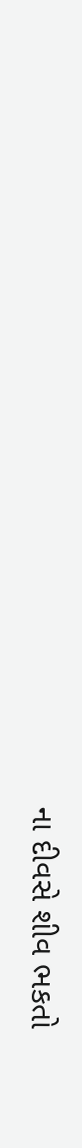ના દીવસે શીવ ભકતો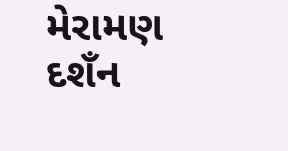મેરામણ દશઁન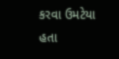કરવા ઉમટેયા હતા